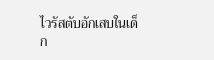ไวรัสตับอักเสบในเด็ก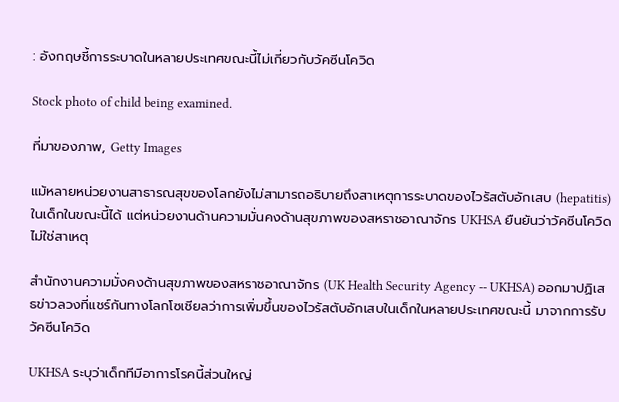: อังกฤษชี้การระบาดในหลายประเทศขณะนี้ไม่เกี่ยวกับวัคซีนโควิด

Stock photo of child being examined.

ที่มาของภาพ, Getty Images

แม้หลายหน่วยงานสาธารณสุขของโลกยังไม่สามารถอธิบายถึงสาเหตุการระบาดของไวรัสตับอักเสบ (hepatitis) ในเด็กในขณะนี้ได้ แต่หน่วยงานด้านความมั่นคงด้านสุขภาพของสหราชอาณาจักร UKHSA ยืนยันว่าวัคซีนโควิดไม่ใช่สาเหตุ

สำนักงานความมั่งคงด้านสุขภาพของสหราชอาณาจักร (UK Health Security Agency -- UKHSA) ออกมาปฏิเสธข่าวลวงที่แชร์กันทางโลกโซเชียลว่าการเพิ่มขึ้นของไวรัสตับอักเสบในเด็กในหลายประเทศขณะนี้ มาจากการรับวัคซีนโควิด

UKHSA ระบุว่าเด็กทีมีอาการโรคนี้ส่วนใหญ่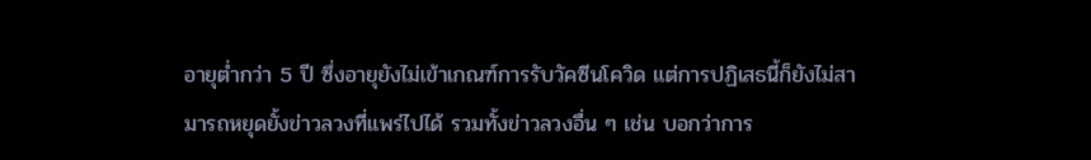อายุต่ำกว่า 5 ปี ซึ่งอายุยังไม่เข้าเกณฑ์การรับวัคซีนโควิด แต่การปฏิเสธนี้ก็ยังไม่สามารถหยุดยั้งข่าวลวงที่แพร่ไปได้ รวมทั้งข่าวลวงอื่น ๆ เช่น บอกว่าการ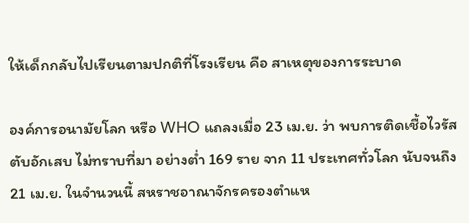ให้เด็กกลับไปเรียนตามปกติที่โรงเรียน คือ สาเหตุของการระบาด

องค์การอนามัยโลก หรือ WHO แถลงเมื่อ 23 เม.ย. ว่า พบการติดเชื้อไวรัสตับอักเสบ ไม่ทราบที่มา อย่างต่ำ 169 ราย จาก 11 ประเทศทั่วโลก นับจนถึง 21 เม.ย. ในจำนวนนี้ สหราชอาณาจักรครองตำแห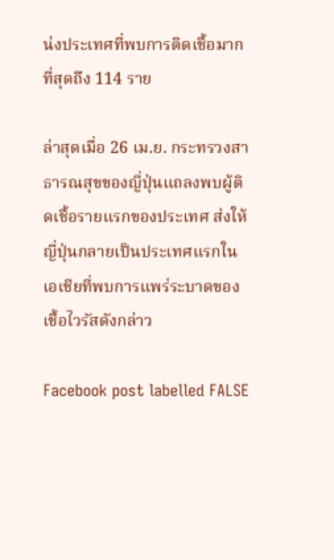น่งประเทศที่พบการติดเชื้อมากที่สุดถึง 114 ราย

ล่าสุดเมื่อ 26 เม.ย. กระทรวงสาธารณสุขของญี่ปุ่นแถลงพบผู้ติดเชื้อรายแรกของประเทศ ส่งให้ญี่ปุ่นกลายเป็นประเทศแรกในเอเชียที่พบการแพร่ระบาดของเชื้อไวรัสดังกล่าว

Facebook post labelled FALSE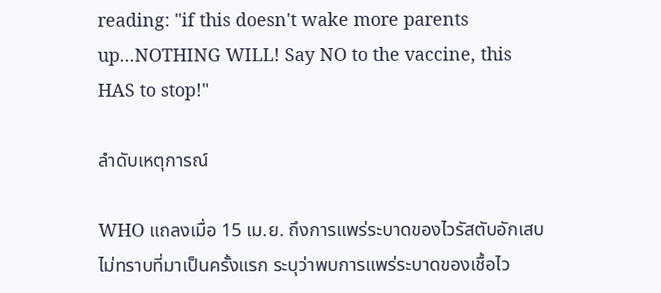reading: "if this doesn't wake more parents up...NOTHING WILL! Say NO to the vaccine, this HAS to stop!"

ลำดับเหตุการณ์

WHO แถลงเมื่อ 15 เม.ย. ถึงการแพร่ระบาดของไวรัสตับอักเสบไม่ทราบที่มาเป็นครั้งแรก ระบุว่าพบการแพร่ระบาดของเชื้อไว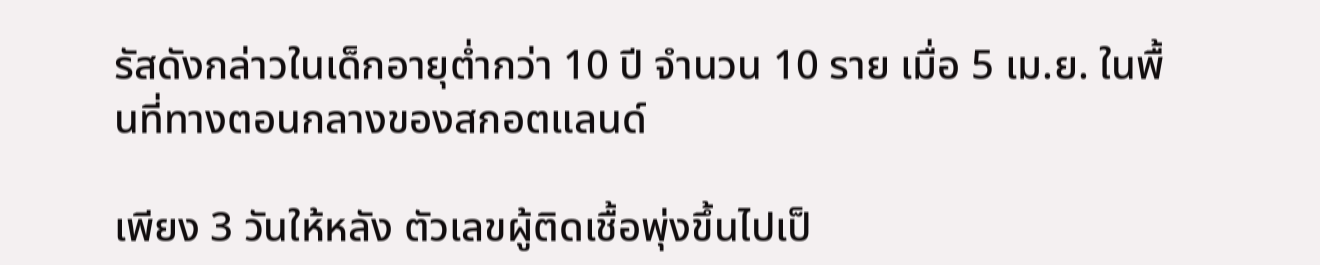รัสดังกล่าวในเด็กอายุต่ำกว่า 10 ปี จำนวน 10 ราย เมื่อ 5 เม.ย. ในพื้นที่ทางตอนกลางของสกอตแลนด์

เพียง 3 วันให้หลัง ตัวเลขผู้ติดเชื้อพุ่งขึ้นไปเป็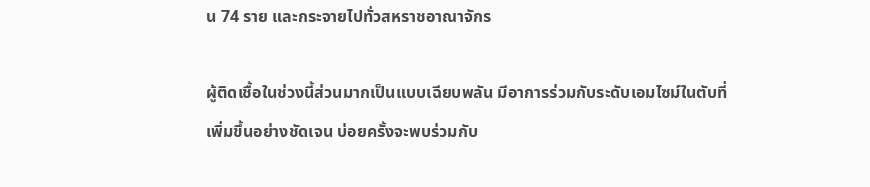น 74 ราย และกระจายไปทั่วสหราชอาณาจักร

ผู้ติดเชื้อในช่วงนี้ส่วนมากเป็นแบบเฉียบพลัน มีอาการร่วมกับระดับเอมไซม์ในตับที่เพิ่มขึ้นอย่างชัดเจน บ่อยครั้งจะพบร่วมกับ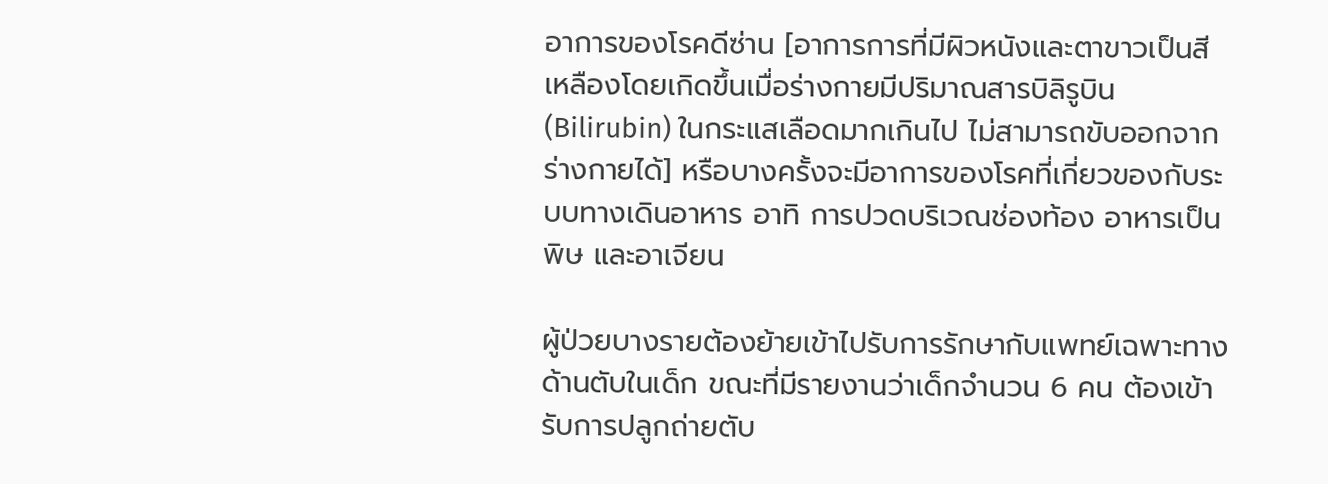อาการของโรคดีซ่าน [อาการการที่มีผิวหนังและตาขาวเป็นสีเหลืองโดยเกิดขึ้นเมื่อร่างกายมีปริมาณสารบิลิรูบิน (Bilirubin) ในกระแสเลือดมากเกินไป ไม่สามารถขับออกจากร่างกายได้] หรือบางครั้งจะมีอาการของโรคที่เกี่ยวของกับระบบทางเดินอาหาร อาทิ การปวดบริเวณช่องท้อง อาหารเป็นพิษ และอาเจียน

ผู้ป่วยบางรายต้องย้ายเข้าไปรับการรักษากับแพทย์เฉพาะทางด้านตับในเด็ก ขณะที่มีรายงานว่าเด็กจำนวน 6 คน ต้องเข้ารับการปลูกถ่ายตับ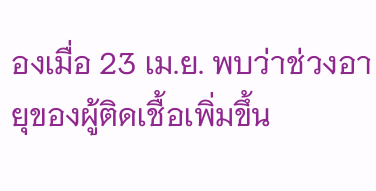องเมื่อ 23 เม.ย. พบว่าช่วงอายุของผู้ติดเชื้อเพิ่มขึ้น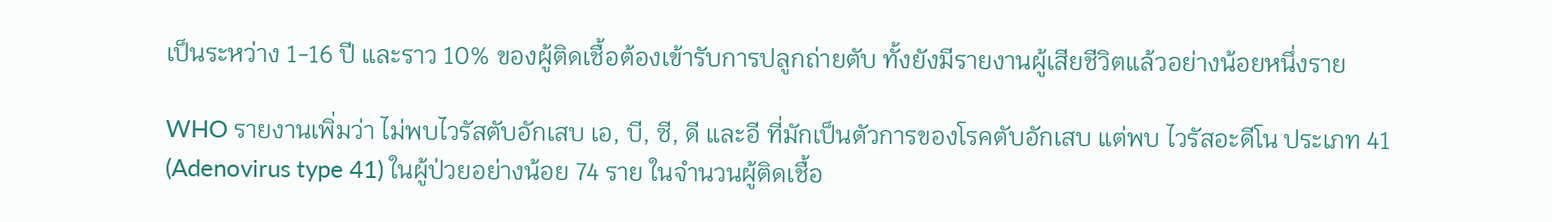เป็นระหว่าง 1-16 ปี และราว 10% ของผู้ติดเชื้อต้องเข้ารับการปลูกถ่ายตับ ทั้งยังมีรายงานผู้เสียชีวิตแล้วอย่างน้อยหนึ่งราย

WHO รายงานเพิ่มว่า ไม่พบไวรัสตับอักเสบ เอ, บี, ซี, ดี และอี ที่มักเป็นตัวการของโรคตับอักเสบ แต่พบ ไวรัสอะดีโน ประเภท 41 (Adenovirus type 41) ในผู้ป่วยอย่างน้อย 74 ราย ในจำนวนผู้ติดเชื้อ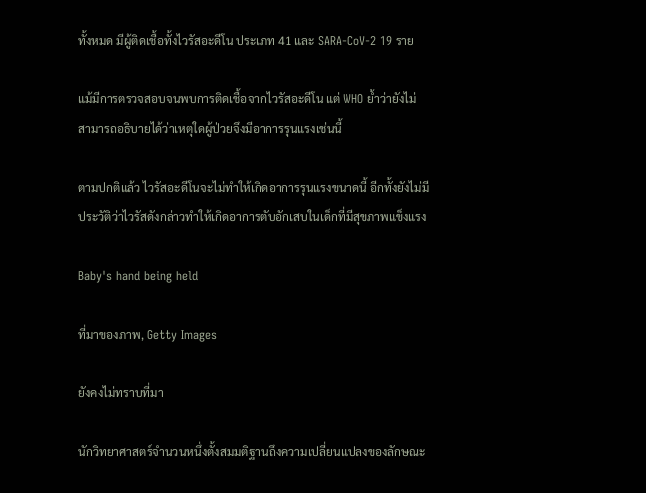ทั้งหมด มีผู้ติดเชื้อทั้งไวรัสอะดีโน ประเภท 41 และ SARA-CoV-2 19 ราย

แม้มีการตรวจสอบจนพบการติดเชื้อจากไวรัสอะดีโน แต่ WHO ย้ำว่ายังไม่สามารถอธิบายได้ว่าเหตุใดผู้ป่วยจึงมีอาการรุนแรงเช่นนี้

ตามปกติแล้ว ไวรัสอะดีโนจะไม่ทำให้เกิดอาการรุนแรงขนาดนี้ อีกทั้งยังไม่มีประวัติว่าไวรัสดังกล่าวทำให้เกิดอาการตับอักเสบในเด็กที่มีสุขภาพแข็งแรง

Baby's hand being held

ที่มาของภาพ, Getty Images

ยังคงไม่ทราบที่มา

นักวิทยาศาสตร์จำนวนหนึ่งตั้งสมมติฐานถึงความเปลี่ยนแปลงของลักษณะ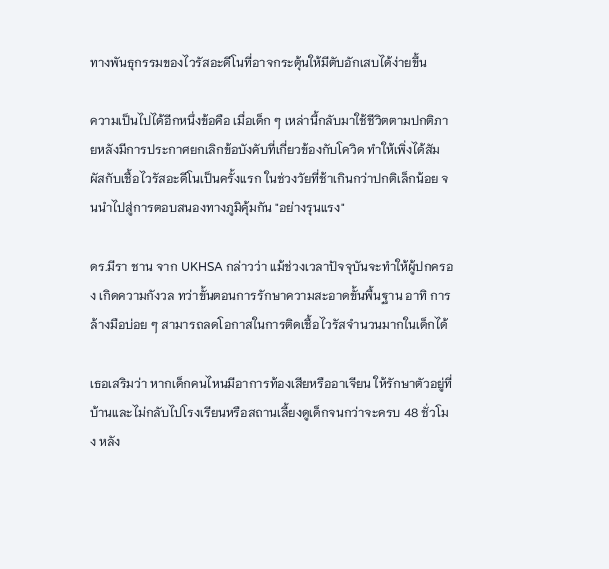ทางพันธุกรรมของไวรัสอะดีโนที่อาจกระตุ้นให้มีตับอักเสบได้ง่ายขึ้น

ความเป็นไปได้อีกหนึ่งข้อคือ เมื่อเด็ก ๆ เหล่านี้กลับมาใช้ชีวิตตามปกติภายหลังมีการประกาศยกเลิกข้อบังคับที่เกี่ยวข้องกับโควิด ทำให้เพิ่งได้สัมผัสกับเชื้อไวรัสอะดีโนเป็นครั้งแรก ในช่วงวัยที่ช้าเกินกว่าปกติเล็กน้อย จนนำไปสู่การตอบสนองทางภูมิคุ้มกัน "อย่างรุนแรง"

ดร.มีรา ชาน จาก UKHSA กล่าวว่า แม้ช่วงเวลาปัจจุบันจะทำให้ผู้ปกครอง เกิดความกังวล ทว่าขั้นตอนการรักษาความสะอาดขั้นพื้นฐาน อาทิ การล้างมือบ่อย ๆ สามารถลดโอกาสในการติดเชื้อไวรัสจำนวนมากในเด็กได้

เธอเสริมว่า หากเด็กคนไหนมีอาการท้องเสียหรืออาเจียน ให้รักษาตัวอยู่ที่บ้านและไม่กลับไปโรงเรียนหรือสถานเลี้ยงดูเด็กจนกว่าจะครบ 48 ชั่วโมง หลัง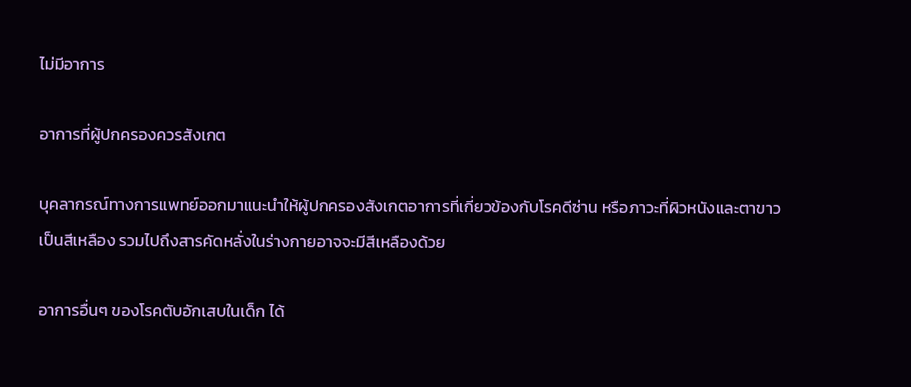ไม่มีอาการ

อาการที่ผู้ปกครองควรสังเกต

บุคลากรณ์ทางการแพทย์ออกมาแนะนำให้ผู้ปกครองสังเกตอาการที่เกี่ยวข้องกับโรคดีซ่าน หรือภาวะที่ผิวหนังและตาขาวเป็นสีเหลือง รวมไปถึงสารคัดหลั่งในร่างกายอาจจะมีสีเหลืองด้วย

อาการอื่นๆ ของโรคตับอักเสบในเด็ก ได้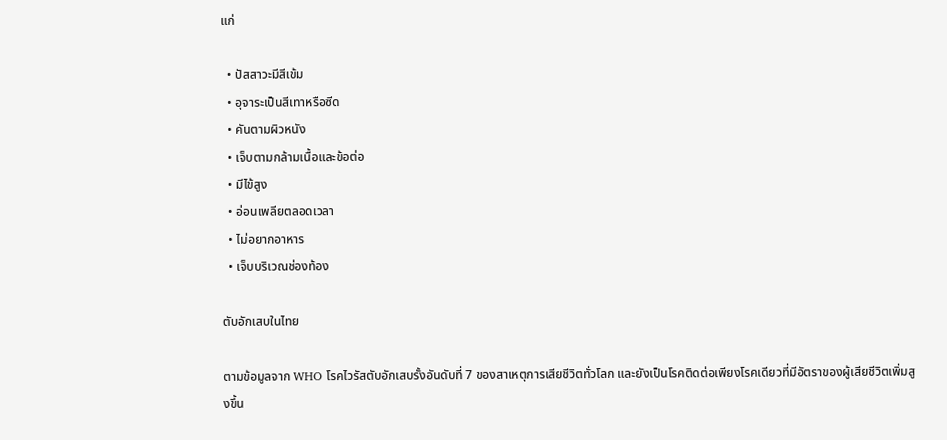แก่

  • ปัสสาวะมีสีเข้ม
  • อุจาระเป็นสีเทาหรือซีด
  • คันตามผิวหนัง
  • เจ็บตามกล้ามเนื้อและข้อต่อ
  • มีไข้สูง
  • อ่อนเพลียตลอดเวลา
  • ไม่อยากอาหาร
  • เจ็บบริเวณช่องท้อง

ตับอักเสบในไทย

ตามข้อมูลจาก WHO โรคไวรัสตับอักเสบรั้งอันดับที่ 7 ของสาเหตุการเสียชีวิตทั่วโลก และยังเป็นโรคติดต่อเพียงโรคเดียวที่มีอัตราของผู้เสียชีวิตเพิ่มสูงขึ้น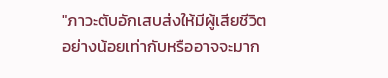"ภาวะตับอักเสบส่งให้มีผู้เสียชีวิตอย่างน้อยเท่ากับหรืออาจจะมาก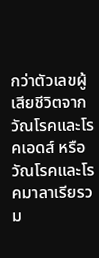กว่าตัวเลขผู้เสียชีวิตจากวัณโรคและโรคเอดส์ หรือวัณโรคและโรคมาลาเรียรวม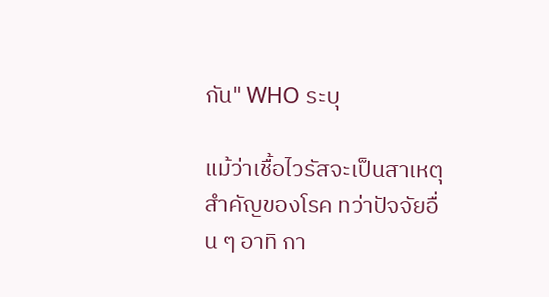กัน" WHO ระบุ

แม้ว่าเชื้อไวรัสจะเป็นสาเหตุสำคัญของโรค ทว่าปัจจัยอื่น ๆ อาทิ กา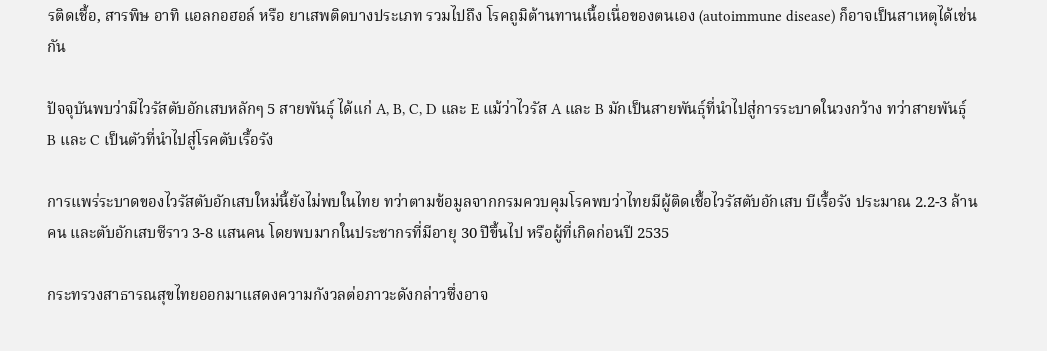รติดเชื้อ, สารพิษ อาทิ แอลกอฮอล์ หรือ ยาเสพติดบางประเภท รวมไปถึง โรคถูมิต้านทานเนื้อเนื่อของตนเอง (autoimmune disease) ก็อาจเป็นสาเหตุได้เช่นกัน

ปัจจุบันพบว่ามีไวรัสตับอักเสบหลักๆ 5 สายพันธุ์ ได้แก่ A, B, C, D และ E แม้ว่าไวรัส A และ B มักเป็นสายพันธุ์ที่นำไปสู่การระบาดในวงกว้าง ทว่าสายพันธุ์ B และ C เป็นตัวที่นำไปสู่โรคตับเรื้อรัง

การแพร่ระบาดของไวรัสตับอักเสบใหม่นี้ยังไม่พบในไทย ทว่าตามข้อมูลจากกรมควบคุมโรคพบว่าไทยมีผู้ติดเชื้อไวรัสตับอักเสบ บีเรื้อรัง ประมาณ 2.2-3 ล้านคน และตับอักเสบซีราว 3-8 แสนคน โดยพบมากในประชากรที่มีอายุ 30 ปีขึ้นไป หรือผู้ที่เกิดก่อนปี 2535

กระทรวงสาธารณสุขไทยออกมาแสดงความกังวลต่อภาวะดังกล่าวซึ่งอาจ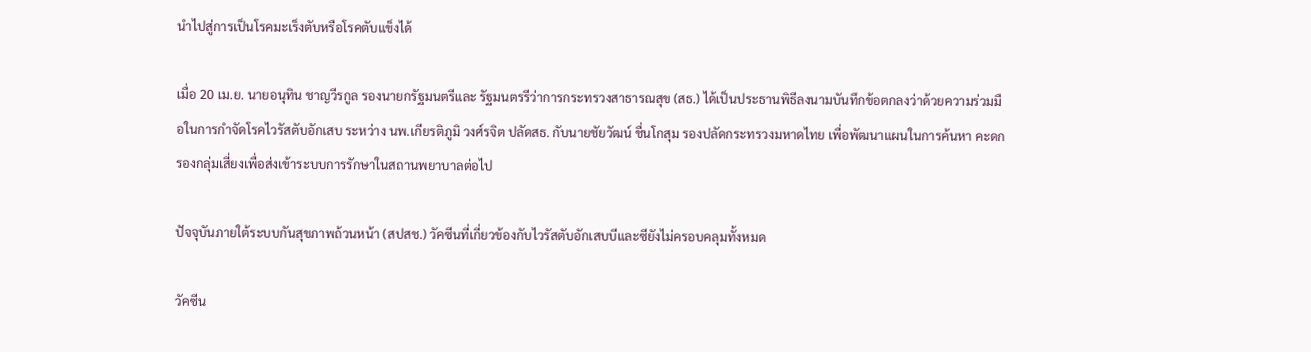นำไปสู่การเป็นโรคมะเร็งตับหรือโรคตับแข็งได้

เมื่อ 20 เม.ย. นายอนุทิน ชาญวีรกูล รองนายกรัฐมนตรีและ รัฐมนตรรีว่าการกระทรวงสาธารณสุข (สธ.) ได้เป็นประธานพิธีลงนามบันทึกข้อตกลงว่าด้วยความร่วมมือในการกำจัดโรคไวรัสตับอักเสบ ระหว่าง นพ.เกียรติภูมิ วงศ์รจิต ปลัดสธ. กับนายชัยวัฒน์ ชื่นโกสุม รองปลัดกระทรวงมหาดไทย เพื่อพัฒนาแผนในการค้นหา คะดกรองกลุ่มเสี่ยงเพื่อส่งเข้าระบบการรักษาในสถานพยาบาลต่อไป

ปัจจุบันภายใต้ระบบกันสุขภาพถ้วนหน้า (สปสช.) วัคซีนที่เกี่ยวข้องกับไวรัสตับอักเสบบีและซียังไม่ครอบคลุมทั้งหมด

วัคซีน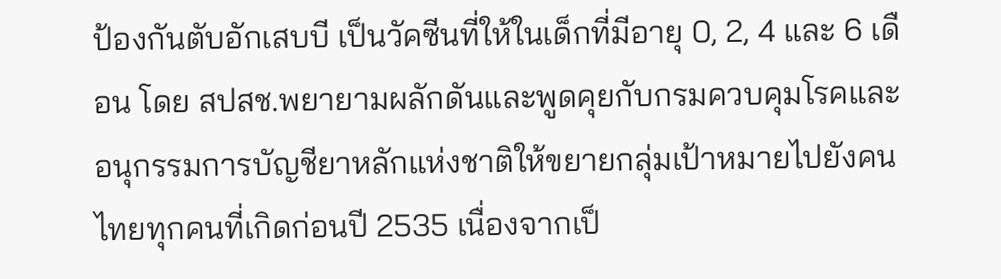ป้องกันตับอักเสบบี เป็นวัคซีนที่ให้ในเด็กที่มีอายุ 0, 2, 4 และ 6 เดือน โดย สปสช.พยายามผลักดันและพูดคุยกับกรมควบคุมโรคและอนุกรรมการบัญชียาหลักแห่งชาติให้ขยายกลุ่มเป้าหมายไปยังคนไทยทุกคนที่เกิดก่อนปี 2535 เนื่องจากเป็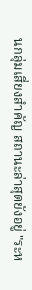นกลุ่มเสี่ยงสำคัญ สถานะล่าสุดยังอยู่ "ระห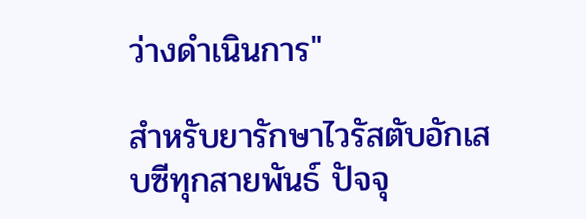ว่างดำเนินการ"

สำหรับยารักษาไวรัสตับอักเสบซีทุกสายพันธ์ ปัจจุ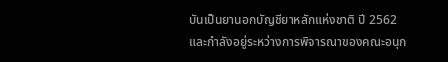บันเป็นยานอกบัญชียาหลักแห่งชาติ ปี 2562 และกำลังอยู่ระหว่างการพิจารณาของคณะอนุก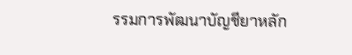รรมการพัฒนาบัญชียาหลัก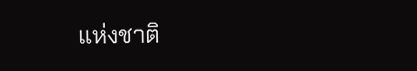แห่งชาติ